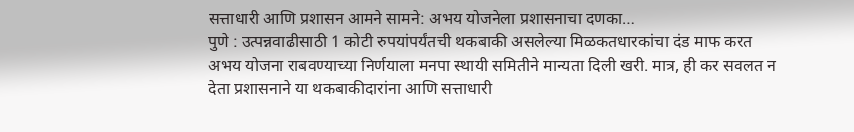सत्ताधारी आणि प्रशासन आमने सामने: अभय योजनेला प्रशासनाचा दणका…
पुणे : उत्पन्नवाढीसाठी 1 कोटी रुपयांपर्यंतची थकबाकी असलेल्या मिळकतधारकांचा दंड माफ करत अभय योजना राबवण्याच्या निर्णयाला मनपा स्थायी समितीने मान्यता दिली खरी. मात्र, ही कर सवलत न देता प्रशासनाने या थकबाकीदारांना आणि सत्ताधारी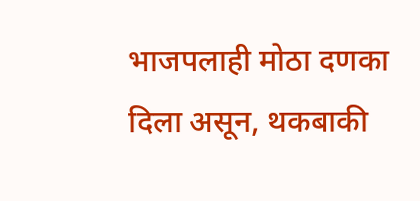भाजपलाही मोठा दणका दिला असून, थकबाकी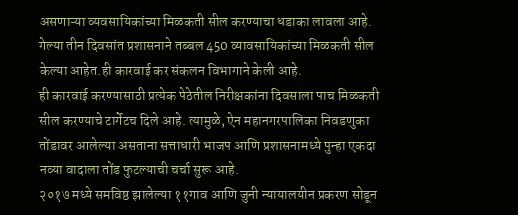असणाऱ्या व्यवसायिकांच्या मिळकती सील करण्याचा धडाका लावला आहे. गेल्या तीन दिवसांत प्रशासनाने तब्बल 450 व्यावसायिकांच्या मिळकती सील केल्या आहेत.ही कारवाई कर संकलन विभागाने केली आहे.
ही कारवाई करण्यासाठी प्रत्येक पेठेतील निरीक्षकांना दिवसाला पाच मिळकती सील करण्याचे टार्गेटच दिले आहे. त्यामुळे, ऐन महानगरपालिका निवडणुका तोंडावर आलेल्या असताना सत्ताधारी भाजप आणि प्रशासनामध्ये पुन्हा एकदा नव्या वादाला तोंड फुटल्याची चर्चा सुरू आहे.
२०१७ मध्ये समविष्ठ झालेल्या ११गाव आणि जुनी न्यायालयीन प्रकरण सोडून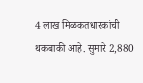4 लाख मिळकतधारकांची थकबाकी आहे. सुमारे 2,880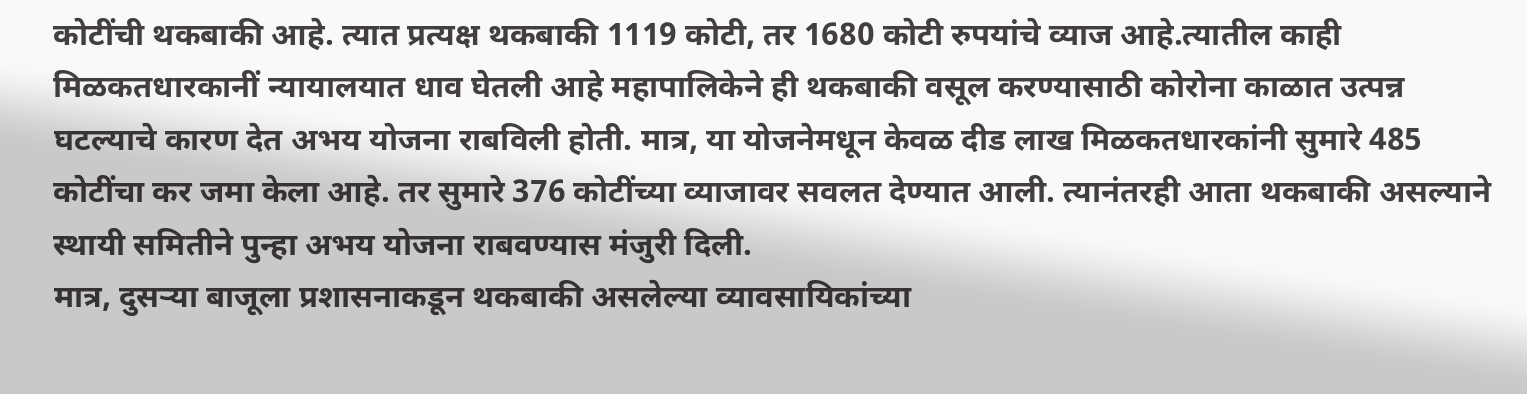कोटींची थकबाकी आहे. त्यात प्रत्यक्ष थकबाकी 1119 कोटी, तर 1680 कोटी रुपयांचे व्याज आहे.त्यातील काही मिळकतधारकानीं न्यायालयात धाव घेतली आहे महापालिकेने ही थकबाकी वसूल करण्यासाठी कोरोना काळात उत्पन्न घटल्याचे कारण देत अभय योजना राबविली होती. मात्र, या योजनेमधून केवळ दीड लाख मिळकतधारकांनी सुमारे 485 कोटींचा कर जमा केला आहे. तर सुमारे 376 कोटींच्या व्याजावर सवलत देण्यात आली. त्यानंतरही आता थकबाकी असल्याने स्थायी समितीने पुन्हा अभय योजना राबवण्यास मंजुरी दिली.
मात्र, दुसऱ्या बाजूला प्रशासनाकडून थकबाकी असलेल्या व्यावसायिकांच्या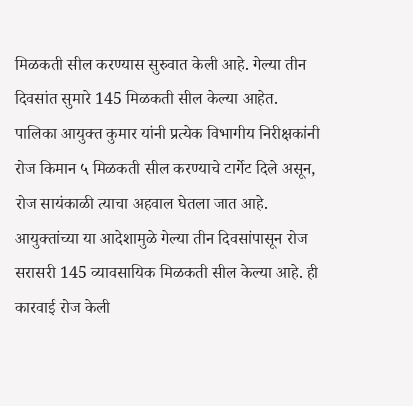मिळकती सील करण्यास सुरुवात केली आहे. गेल्या तीन दिवसांत सुमारे 145 मिळकती सील केल्या आहेत.
पालिका आयुक्त कुमार यांनी प्रत्येक विभागीय निरीक्षकांनी रोज किमान ५ मिळकती सील करण्याचे टार्गेट दिले असून, रोज सायंकाळी त्याचा अहवाल घेतला जात आहे. आयुक्तांच्या या आदेशामुळे गेल्या तीन दिवसांपासून रोज सरासरी 145 व्यावसायिक मिळकती सील केल्या आहे. ही कारवाई रोज केली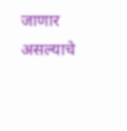जाणार असल्याचे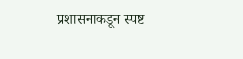प्रशासनाकडून स्पष्ट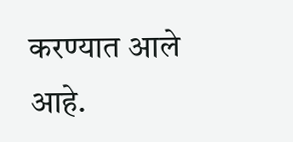करण्यात आले आहे.